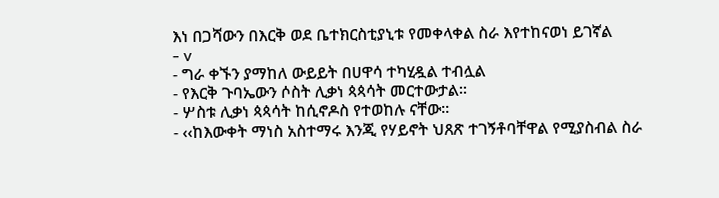እነ በጋሻውን በእርቅ ወደ ቤተክርስቲያኒቱ የመቀላቀል ስራ እየተከናወነ ይገኛል
- v
- ግራ ቀኙን ያማከለ ውይይት በሀዋሳ ተካሂዷል ተብሏል
- የእርቅ ጉባኤውን ሶስት ሊቃነ ጳጳሳት መርተውታል፡፡
- ሦስቱ ሊቃነ ጳጳሳት ከሲኖዶስ የተወከሉ ናቸው፡፡
- ‹‹ከእውቀት ማነስ አስተማሩ እንጂ የሃይኖት ህጸጽ ተገኝቶባቸዋል የሚያስብል ስራ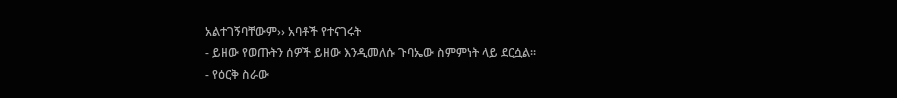አልተገኝባቸውም›› አባቶች የተናገሩት
- ይዘው የወጡትን ሰዎች ይዘው እንዲመለሱ ጉባኤው ስምምነት ላይ ደርሷል፡፡
- የዕርቅ ስራው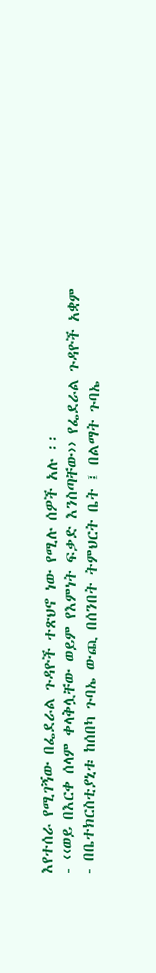እየተሰራ የሚገኝው በፌደራል ጉዳዮች ተጽህኖ ነው የሚሉ ሰዎች አሉ ፡፡
- ‹‹ወይ በእርቀ ሰላም ቀላቅሏቸው ወይም የእምነት ፍቃድ እንስጣቸው›› የፌደራል ጉዳዮች አቋም
- በቤተክርስቲያኒቱ ከሰበካ ጉባኤ ውጪ በሰንበት ትምህርት ቤት ፤ በልማት ጉባኤ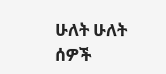ሁለት ሁለት ሰዎች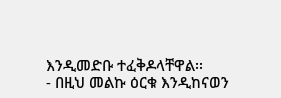እንዲመድቡ ተፈቅዶላቸዋል፡፡
- በዚህ መልኩ ዕርቁ እንዲከናወን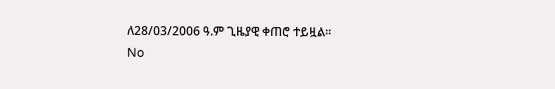ለ28/03/2006 ዓ.ም ጊዜያዊ ቀጠሮ ተይዟል፡፡
No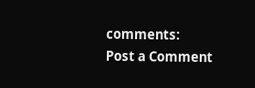comments:
Post a Comment